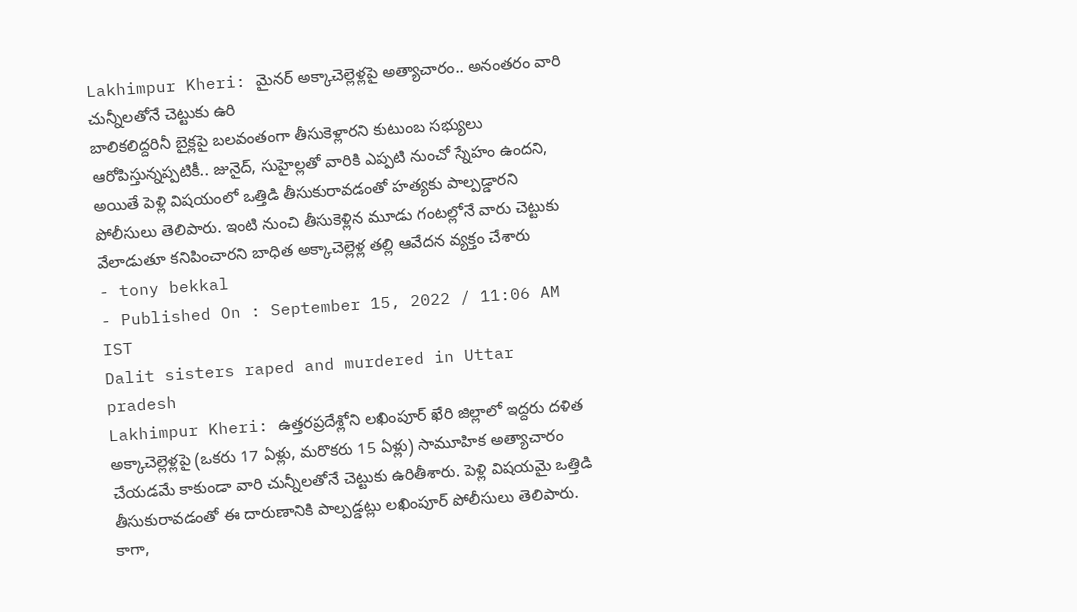Lakhimpur Kheri: మైనర్ అక్కాచెల్లెళ్లపై అత్యాచారం.. అనంతరం వారి చున్నీలతోనే చెట్టుకు ఉరి
బాలికలిద్దరినీ బైక్లపై బలవంతంగా తీసుకెళ్లారని కుటుంబ సభ్యులు ఆరోపిస్తున్నప్పటికీ.. జునైద్, సుహైల్లతో వారికి ఎప్పటి నుంచో స్నేహం ఉందని, అయితే పెళ్లి విషయంలో ఒత్తిడి తీసుకురావడంతో హత్యకు పాల్పడ్డారని పోలీసులు తెలిపారు. ఇంటి నుంచి తీసుకెళ్లిన మూడు గంటల్లోనే వారు చెట్టుకు వేలాడుతూ కనిపించారని బాధిత అక్కాచెల్లెళ్ల తల్లి ఆవేదన వ్యక్తం చేశారు
- tony bekkal
- Published On : September 15, 2022 / 11:06 AM IST
Dalit sisters raped and murdered in Uttar pradesh
Lakhimpur Kheri: ఉత్తరప్రదేశ్లోని లఖింపూర్ ఖేరి జిల్లాలో ఇద్దరు దళిత అక్కాచెల్లెళ్లపై (ఒకరు 17 ఏళ్లు, మరొకరు 15 ఏళ్లు) సామూహిక అత్యాచారం చేయడమే కాకుండా వారి చున్నీలతోనే చెట్టుకు ఉరితీశారు. పెళ్లి విషయమై ఒత్తిడి తీసుకురావడంతో ఈ దారుణానికి పాల్పడ్డట్లు లఖింపూర్ పోలీసులు తెలిపారు. కాగా,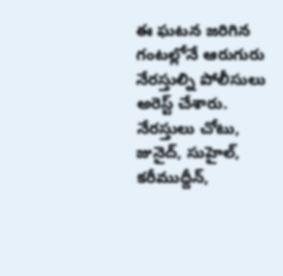ఈ ఘటన జరిగిన గంటల్లోనే ఆరుగురు నేరస్తుల్ని పోలీసులు అరెస్ట్ చేశారు.
నేరస్తులు చోటు, జునైద్, సుహైల్, కరీముద్దీన్,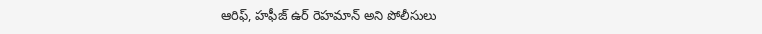ఆరిఫ్, హఫీజ్ ఉర్ రెహమాన్ అని పోలీసులు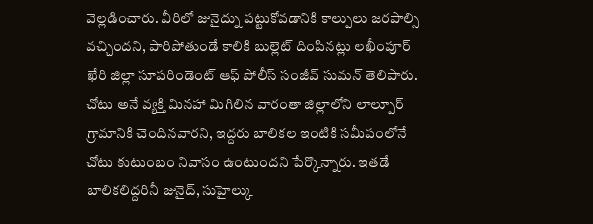వెల్లడించారు. వీరిలో జునైద్ను పట్టుకోవడానికి కాల్పులు జరపాల్సి వచ్చిందని, పారిపోతుండే కాలికి బుల్లెట్ దింపినట్లు లఖీంపూర్ ఖేరి జిల్లా సూపరిండెంట్ ఆఫ్ పోలీస్ సంజీవ్ సుమన్ తెలిపారు. చోటు అనే వ్యక్తి మినహా మిగిలిన వారంతా జిల్లాలోని లాల్పూర్ గ్రామానికి చెందినవారని, ఇద్దరు బాలికల ఇంటికి సమీపంలోనే చోటు కుటుంబం నివాసం ఉంటుందని పేర్కొన్నారు. ఇతడే బాలికలిద్దరినీ జునైద్, సుహైల్కు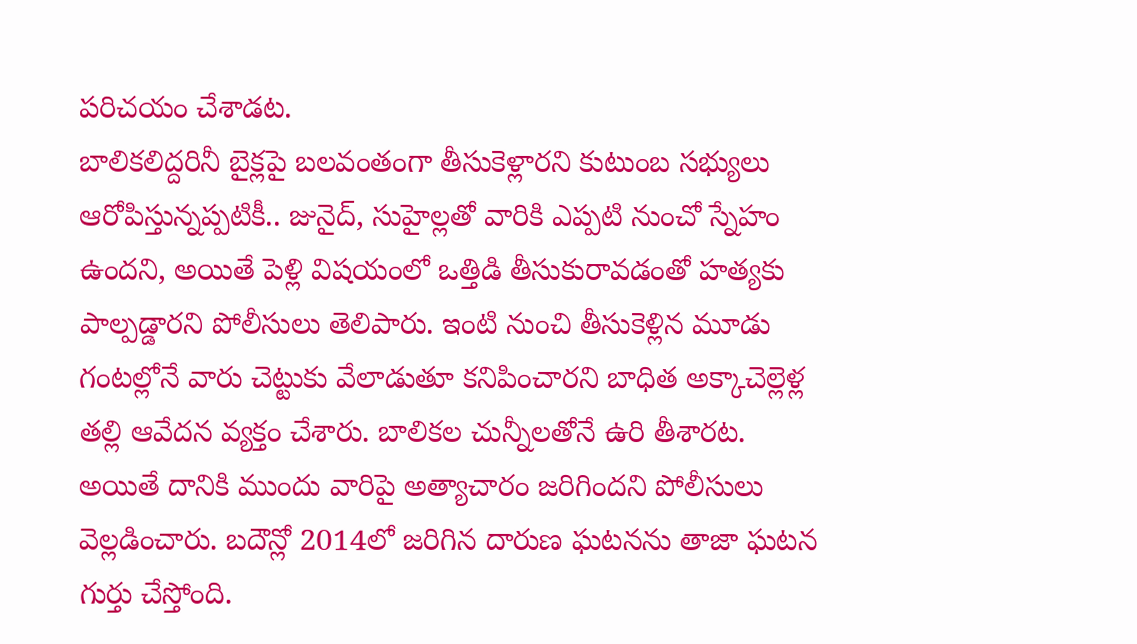పరిచయం చేశాడట.
బాలికలిద్దరినీ బైక్లపై బలవంతంగా తీసుకెళ్లారని కుటుంబ సభ్యులు ఆరోపిస్తున్నప్పటికీ.. జునైద్, సుహైల్లతో వారికి ఎప్పటి నుంచో స్నేహం ఉందని, అయితే పెళ్లి విషయంలో ఒత్తిడి తీసుకురావడంతో హత్యకు పాల్పడ్డారని పోలీసులు తెలిపారు. ఇంటి నుంచి తీసుకెళ్లిన మూడు గంటల్లోనే వారు చెట్టుకు వేలాడుతూ కనిపించారని బాధిత అక్కాచెల్లెళ్ల తల్లి ఆవేదన వ్యక్తం చేశారు. బాలికల చున్నీలతోనే ఉరి తీశారట. అయితే దానికి ముందు వారిపై అత్యాచారం జరిగిందని పోలీసులు వెల్లడించారు. బదౌన్లో 2014లో జరిగిన దారుణ ఘటనను తాజా ఘటన గుర్తు చేస్తోంది.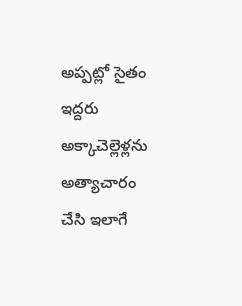అప్పట్లో సైతం ఇద్దరు అక్కాచెల్లెళ్లను అత్యాచారం చేసి ఇలాగే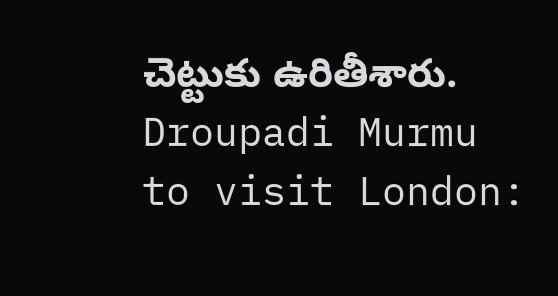చెట్టుకు ఉరితీశారు.
Droupadi Murmu to visit London: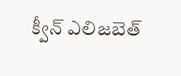క్వీన్ ఎలిజబెత్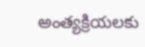అంత్యక్రియలకు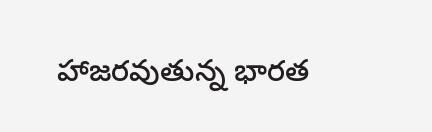హాజరవుతున్న భారత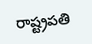రాష్ట్రపతి